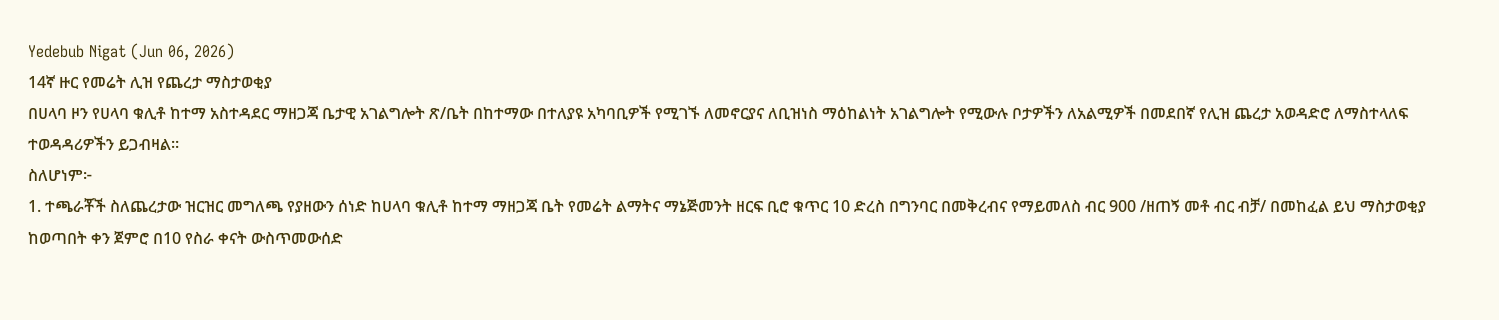Yedebub Nigat (Jun 06, 2026)
14ኛ ዙር የመሬት ሊዝ የጨረታ ማስታወቂያ
በሀላባ ዞን የሀላባ ቁሊቶ ከተማ አስተዳደር ማዘጋጃ ቤታዊ አገልግሎት ጽ/ቤት በከተማው በተለያዩ አካባቢዎች የሚገኙ ለመኖርያና ለቢዝነስ ማዕከልነት አገልግሎት የሚውሉ ቦታዎችን ለአልሚዎች በመደበኛ የሊዝ ጨረታ አወዳድሮ ለማስተላለፍ ተወዳዳሪዎችን ይጋብዛል።
ስለሆነም፦
1. ተጫራቾች ስለጨረታው ዝርዝር መግለጫ የያዘውን ሰነድ ከሀላባ ቁሊቶ ከተማ ማዘጋጃ ቤት የመሬት ልማትና ማኔጅመንት ዘርፍ ቢሮ ቁጥር 10 ድረስ በግንባር በመቅረብና የማይመለስ ብር 900 /ዘጠኝ መቶ ብር ብቻ/ በመከፈል ይህ ማስታወቂያ ከወጣበት ቀን ጀምሮ በ10 የስራ ቀናት ውስጥመውሰድ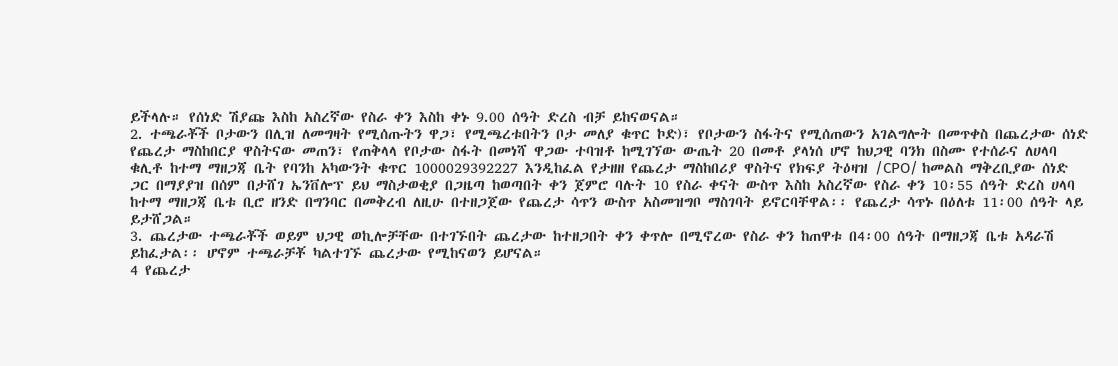ይችላሉ። የሰነድ ሽያጩ እስከ አስረኛው የስራ ቀን እስከ ቀኑ 9.00 ሰዓት ድረስ ብቻ ይከናወናል።
2. ተጫራቾች ቦታውን በሊዝ ለመግዛት የሚሰጡትን ዋጋ፣ የሚጫረቱበትን ቦታ መለያ ቁጥር ኮድ)፣ የቦታውን ስፋትና የሚሰጠውን አገልግሎት በመጥቀስ በጨረታው ሰነድ የጨረታ ማስከበርያ ዋስትናው መጠን፣ የጠቅላላ የቦታው ስፋት በመነሻ ዋጋው ተባዝቶ ከሚገኘው ውጤት 20 በመቶ ያላነሰ ሆኖ ከህጋዊ ባንክ በስሙ የተሰራና ለሀላባ ቁሊቶ ከተማ ማዘጋጃ ቤት የባንከ አካውንት ቁጥር 1000029392227 እንዲከፈል የታዘዘ የጨረታ ማስከበሪያ ዋስትና የክፍያ ትዕዛዝ /CPO/ ከመልስ ማቅረቢያው ሰነድ ጋር በማያያዝ በሰም በታሸገ ኤንቨሎፕ ይህ ማስታወቂያ በጋዜጣ ከወጣበት ቀን ጀምሮ ባሉት 10 የስራ ቀናት ውስጥ እስከ አስረኛው የስራ ቀን 10፡55 ሰዓት ድረስ ሀላባ ከተማ ማዘጋጃ ቤቱ ቢሮ ዘንድ በግንባር በመቅረብ ለዚሁ በተዘጋጀው የጨረታ ሳጥን ውስጥ አስመዝግቦ ማስገባት ይኖርባቸዋል፡፡ የጨረታ ሳጥኑ በዕለቱ 11፡00 ሰዓት ላይ ይታሸጋል።
3. ጨረታው ተጫራቾች ወይም ህጋዊ ወኪሎቻቸው በተገኙበት ጨረታው ከተዘጋበት ቀን ቀጥሎ በሚኖረው የስራ ቀን ከጠዋቱ በ4፡00 ሰዓት በማዘጋጃ ቤቱ አዳራሽ ይከፈታል፡፡ ሆኖም ተጫራቻቾ ካልተገኙ ጨረታው የሚከናወን ይሆናል።
4 የጨረታ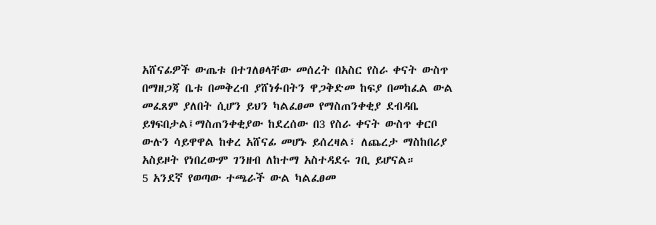አሸናፊዎች ውጤቱ በተገለፀላቸው መሰረት በአስር የስራ ቀናት ውስጥ በማዘጋጃ ቤቱ በመቅረብ ያሸነፉበትን ዋጋቅድመ ከፍያ በመከፈል ውል መፈጸም ያለበት ሲሆን ይህን ካልፈፀመ የማስጠንቀቂያ ደብዳቤ ይፃፍበታል፤ማስጠንቀቂያው ከደረሰው በ3 የስራ ቀናት ውስጥ ቀርቦ ውሉን ሳይዋዋል ከቀረ አሸናፊ መሆኑ ይሰረዛል፣ ለጨረታ ማስከበሪያ አስይዞት የነበረውም ገንዘብ ለከተማ አስተዳደሩ ገቢ ይሆናል።
5 አንደኛ የወጣው ተጫራች ውል ካልፈፀመ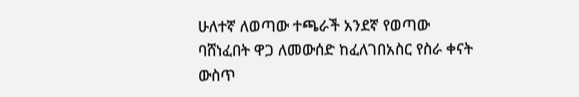ሁለተኛ ለወጣው ተጫራች አንደኛ የወጣው ባሸነፈበት ዋጋ ለመውሰድ ከፈለገበአስር የስራ ቀናት ውስጥ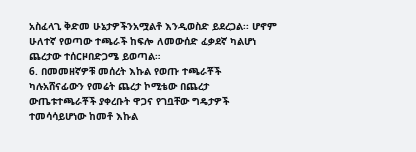አስፈላጊ ቅድመ ሁኔታዎችንአሟልቶ እንዲወስድ ይደረጋል፡፡ ሆኖም ሁለተኛ የወጣው ተጫራች ከፍሎ ለመውሰድ ፈቃደኛ ካልሆነ ጨረታው ተሰርዞበድጋሜ ይወጣል።
6. በመመዘኛዎቹ መሰረት እኩል የወጡ ተጫራቾች ካሉአሸናፊውን የመሬት ጨረታ ኮሚቴው በጨረታ ውጤቱተጫራቾች ያቀረቡት ዋጋና የገቧቸው ግዴታዎች ተመሳሳይሆነው ከመቶ እኩል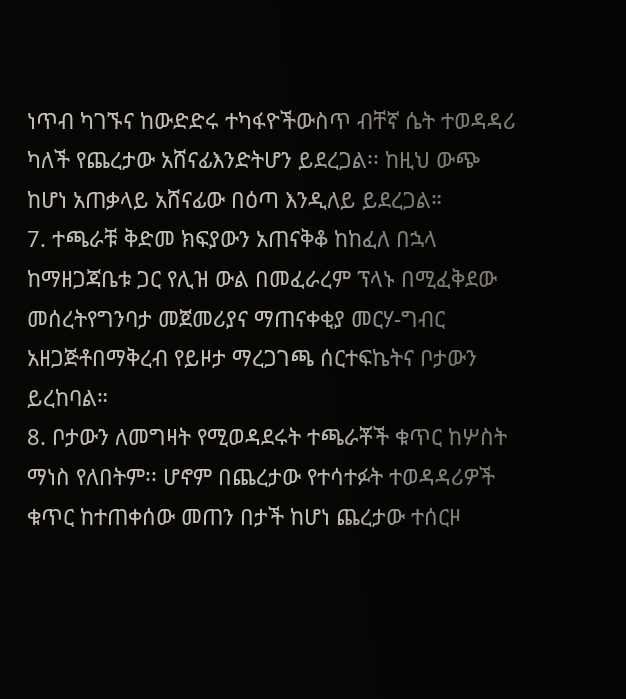ነጥብ ካገኙና ከውድድሩ ተካፋዮችውስጥ ብቸኛ ሴት ተወዳዳሪ ካለች የጨረታው አሸናፊእንድትሆን ይደረጋል፡፡ ከዚህ ውጭ ከሆነ አጠቃላይ አሸናፊው በዕጣ እንዲለይ ይደረጋል።
7. ተጫራቹ ቅድመ ክፍያውን አጠናቅቆ ከከፈለ በኋላ ከማዘጋጃቤቱ ጋር የሊዝ ውል በመፈራረም ፕላኑ በሚፈቅደው መሰረትየግንባታ መጀመሪያና ማጠናቀቂያ መርሃ-ግብር አዘጋጅቶበማቅረብ የይዞታ ማረጋገጫ ሰርተፍኬትና ቦታውን ይረከባል።
8. ቦታውን ለመግዛት የሚወዳደሩት ተጫራቾች ቁጥር ከሦስት ማነስ የለበትም፡፡ ሆኖም በጨረታው የተሳተፉት ተወዳዳሪዎች ቁጥር ከተጠቀሰው መጠን በታች ከሆነ ጨረታው ተሰርዞ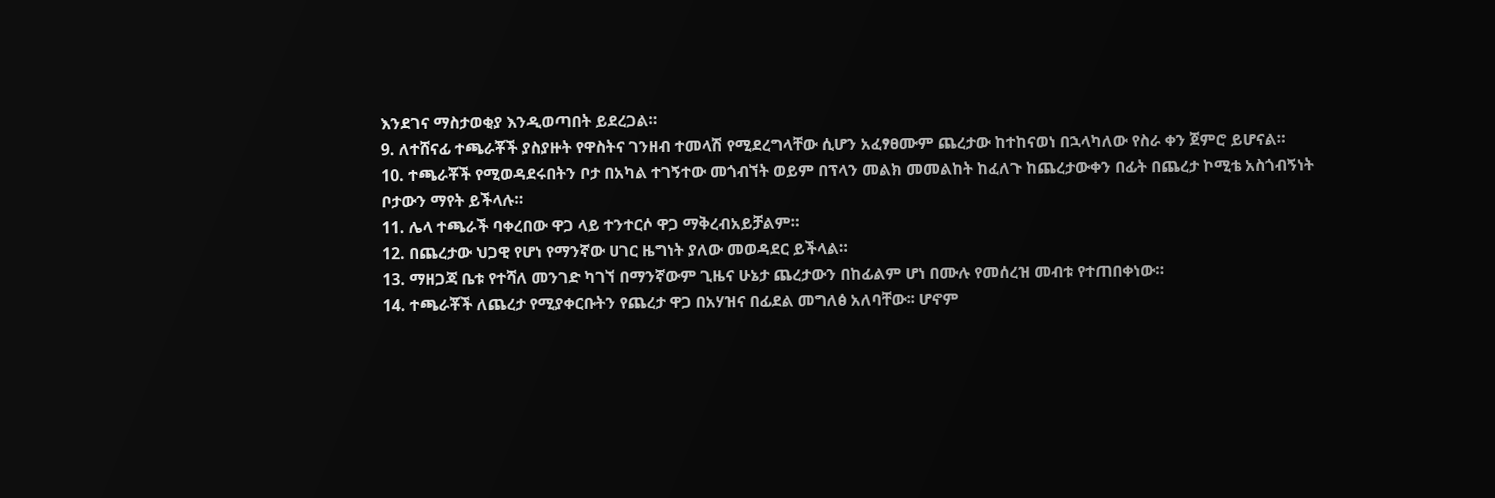እንደገና ማስታወቂያ እንዲወጣበት ይደረጋል።
9. ለተሸናፊ ተጫራቾች ያስያዙት የዋስትና ገንዘብ ተመላሽ የሚደረግላቸው ሲሆን አፈፃፀሙም ጨረታው ከተከናወነ በኋላካለው የስራ ቀን ጀምሮ ይሆናል።
10. ተጫራቾች የሚወዳደሩበትን ቦታ በአካል ተገኝተው መጎብኘት ወይም በፕላን መልክ መመልከት ከፈለጉ ከጨረታውቀን በፊት በጨረታ ኮሚቴ አስጎብኝነት ቦታውን ማየት ይችላሉ።
11. ሌላ ተጫራች ባቀረበው ዋጋ ላይ ተንተርሶ ዋጋ ማቅረብአይቻልም።
12. በጨረታው ህጋዊ የሆነ የማንኛው ሀገር ዜግነት ያለው መወዳደር ይችላል።
13. ማዘጋጃ ቤቱ የተሻለ መንገድ ካገኘ በማንኛውም ጊዜና ሁኔታ ጨረታውን በከፊልም ሆነ በሙሉ የመሰረዝ መብቱ የተጠበቀነው።
14. ተጫራቾች ለጨረታ የሚያቀርቡትን የጨረታ ዋጋ በአሃዝና በፊደል መግለፅ አለባቸው፡፡ ሆኖም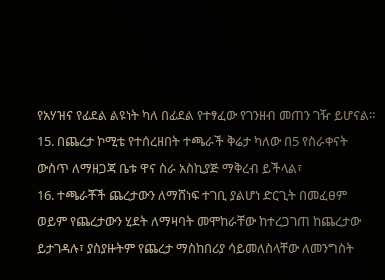የአሃዝና የፊደል ልዩነት ካለ በፊደል የተፃፈው የገንዘብ መጠን ገዥ ይሆናል።
15. በጨረታ ኮሚቴ የተሰረዘበት ተጫራች ቅሬታ ካለው በ5 የስራቀናት ውስጥ ለማዘጋጃ ቤቱ ዋና ስራ አስኪያጅ ማቅረብ ይችላል፣
16. ተጫራቾች ጨረታውን ለማሸነፍ ተገቢ ያልሆነ ድርጊት በመፈፀም ወይም የጨረታውን ሂደት ለማዛባት መሞከራቸው ከተረጋገጠ ከጨረታው ይታገዳሉ፣ ያስያዙትም የጨረታ ማስከበሪያ ሳይመለስላቸው ለመንግስት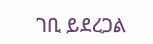ገቢ ይደረጋል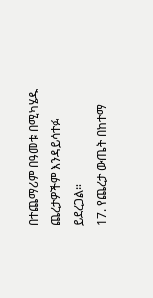በተጨማሪም በዓመቱ በሚካሄዱ ጨረታዎችም እንዳይሳተፉ ይደረጋል።
17. የጨረታ ውጤት በከተማ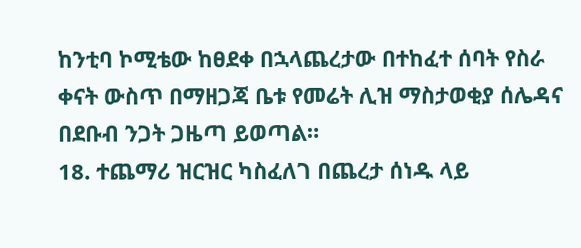ከንቲባ ኮሚቴው ከፀደቀ በኋላጨረታው በተከፈተ ሰባት የስራ ቀናት ውስጥ በማዘጋጃ ቤቱ የመሬት ሊዝ ማስታወቂያ ሰሌዳና በደቡብ ንጋት ጋዜጣ ይወጣል።
18. ተጨማሪ ዝርዝር ካስፈለገ በጨረታ ሰነዱ ላይ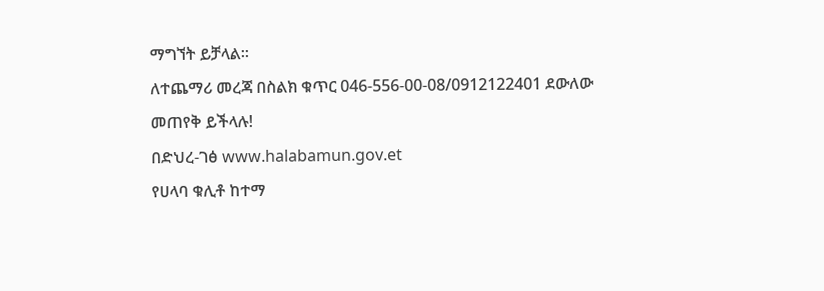ማግኘት ይቻላል።
ለተጨማሪ መረጃ በስልክ ቁጥር 046-556-00-08/0912122401 ደውለው መጠየቅ ይችላሉ!
በድህረ-ገፅ www.halabamun.gov.et
የሀላባ ቁሊቶ ከተማ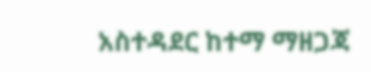አስተዳደር ከተማ ማዘጋጃ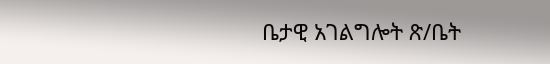ቤታዊ አገልግሎት ጽ/ቤት